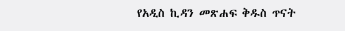የአዲስ ኪዳን መጽሐፍ ቅዱስ ጥናት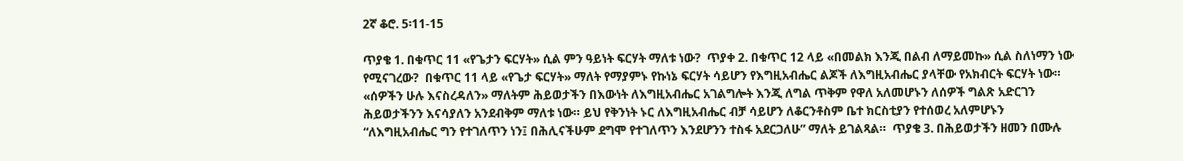2ኛ ቆሮ. 5፡11-15

ጥያቄ 1. በቁጥር 11 «የጌታን ፍርሃት» ሲል ምን ዓይነት ፍርሃት ማለቱ ነው?  ጥያቀ 2. በቁጥር 12 ላይ «በመልክ እንጂ በልብ ለማይመኩ» ሲል ስለነማን ነው የሚናገረው?  በቁጥር 11 ላይ «የጌታ ፍርሃት» ማለት የማያምኑ የኩነኔ ፍርሃት ሳይሆን የእግዚአብሔር ልጆች ለእግዚአብሔር ያላቸው የአክብርት ፍርሃት ነው። «ሰዎችን ሁሉ እናስረዳለን» ማለትም ሕይወታችን በእውነት ለእግዚአብሔር አገልግሎት እንጂ ለግል ጥቅም የዋለ አለመሆኑን ለሰዎች ግልጽ አድርገን ሕይወታችንን እናሳያለን አንደብቅም ማለቱ ነው። ይህ የቅንነት ኑር ለእግዚአብሔር ብቻ ሳይሆን ለቆርንቶስም ቤተ ክርስቲያን የተሰወረ አለምሆኑን “ለእግዚአብሔር ግን የተገለጥን ነን፤ በሕሊናችሁም ደግሞ የተገለጥን እንደሆንን ተስፋ አደርጋለሁ” ማለት ይገልጻል።  ጥያቄ 3. በሕይወታችን ዘመን በሙሉ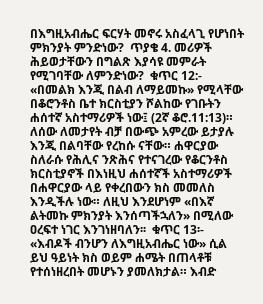በእግዚአብሔር ፍርሃት መኖሩ አስፈላጊ የሆነበት ምክንያት ምንድነው?  ጥያቄ 4. መሪዎች ሕይወታቸውን በግልጽ እያሳዩ መምራት የሚገባቸው ለምንድነው?  ቁጥር 12:- «በመልክ እንጂ በልብ ለማይመኩ» የሚላቸው በቆሮንቶስ ቤተ ክርስቲያን ሾልከው የገቡትን ሐሰተኛ አስተማሪዎች ነው፤ (2ኛ ቆሮ.11:13)። ለሰው ለመታየት ብቻ በውጭ አምረው ይታያሉ እንጂ በልባቸው የረከሱ ናቸው። ሐዋርያው ስለራሱ የሕሊና ንጽሕና የተናገረው የቆርንቶስ ክርስቲያኖች በእነዚህ ሐሰተኛች አስተማሪዎች በሐዋርያው ላይ የቀረበውን ክስ መመለስ እንዲችሉ ነው። ለዚህ እንደሆነም «በእኛ ልትመኩ ምክንያት እንሰጣችኋለን» በሚለው ዐረፍተ ነገር እንገነዘባለን፡፡  ቁጥር 13፡- «እብዶች ብንሆን ለእግዚአብሔር ነው» ሲል ይህ ዓይነት ክስ ወይም ሐሜት በጠላቶቹ የተሰነዘረበት መሆኑን ያመለክታል። እብድ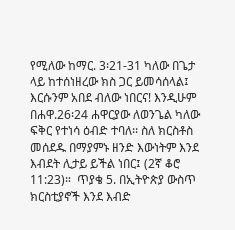የሚለው ከማር. 3፡21-31 ካለው በጌታ ላይ ከተሰነዘረው ክስ ጋር ይመሳሰላል፤ እርሱንም አበደ ብለው ነበርና! እንዲሁም በሐዋ.26፡24 ሐዋርያው ለወንጌል ካለው ፍቅር የተነሳ ዕብድ ተባለ፡፡ ስለ ክርስቶስ መሰደዱ በማያምኑ ዘንድ እውነትም እንደ እብደት ሊታይ ይችል ነበር፤ (2ኛ ቆሮ 11:23)።  ጥያቄ 5. በኢትዮጵያ ውስጥ ክርስቲያኖች እንደ እብድ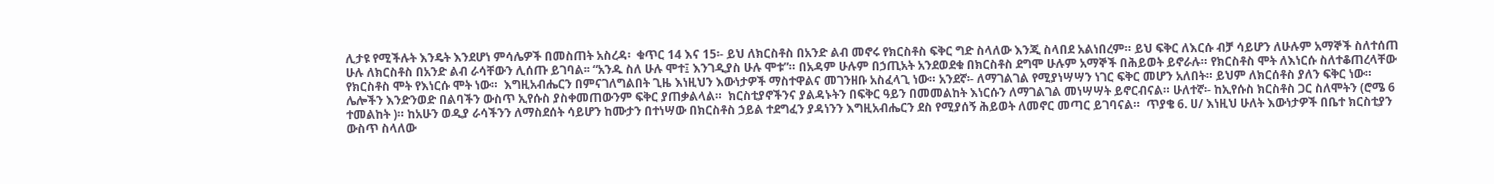ሊታዩ የሚችሉት እንዴት እንደሆነ ምሳሌዎች በመስጠት አስረዳ፡  ቁጥር 14 እና 15፡- ይህ ለክርስቶስ በአንድ ልብ መኖሩ የክርስቶስ ፍቅር ግድ ስላለው እንጂ ስላበደ አልነበረም። ይህ ፍቅር ለእርሱ ብቻ ሳይሆን ለሁሉም አማኞች ስለተሰጠ ሁሉ ለክርስቶስ በአንድ ልብ ራሳቸውን ሊሰጡ ይገባል፡፡ “አንዱ ስለ ሁሉ ሞተ፤ እንገዲያስ ሁሉ ሞቱ”። በአዳም ሁሉም በኃጢአት አንደወደቁ በክርስቶስ ደግሞ ሁሉም አማኞች በሕይወት ይኖራሉ። የክርስቶስ ሞት ለእነርሱ ስለተቆጠረላቸው የክርስቶስ ሞት የእነርሱ ሞት ነው።  እግዚአብሔርን በምናገለግልበት ጊዜ እነዚህን እውነታዎች ማስተዋልና መገንዘቡ አስፈላጊ ነው። አንደኛ፡- ለማገልገል የሚያነሣሣን ነገር ፍቅር መሆን አለበት። ይህም ለክርሰቶስ ያለን ፍቅር ነው። ሌሎችን እንድንወድ በልባችን ውስጥ ኢየሱስ ያስቀመጠውንም ፍቅር ያጠቃልላል።  ክርስቲያኖችንና ያልዳኑትን በፍቅር ዓይን በመመልከት እነርሱን ለማገልገል መነሣሣት ይኖርብናል። ሁለተኛ፡- ከኢየሱስ ክርስቶስ ጋር ስለሞትን (ሮሜ 6 ተመልከት )። ከአሁን ወዲያ ራሳችንን ለማስደሰት ሳይሆን ከሙታን በተነሣው በክርስቶስ ኃይል ተደግፈን ያዳነንን እግዚአብሔርን ደስ የሚያሰኝ ሕይወት ለመኖር መጣር ይገባናል።  ጥያቄ 6. ሀ/ እነዚህ ሁለት እውነታዎች በቤተ ክርስቲያን ውስጥ ስላለው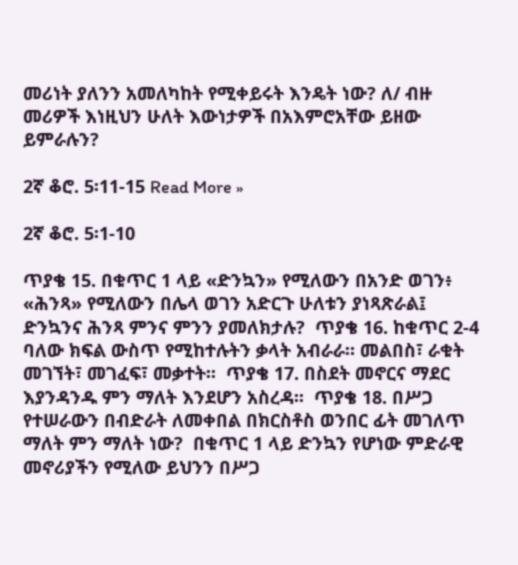መሪነት ያለንን አመለካከት የሚቀይሩት እንዴት ነው? ለ/ ብዙ መሪዎች እነዚህን ሁለት እውነታዎች በአእምሮአቸው ይዘው ይምራሉን?

2ኛ ቆሮ. 5፡11-15 Read More »

2ኛ ቆሮ. 5፡1-10

ጥያቄ 15. በቁጥር 1 ላይ «ድንኳን» የሚለውን በአንድ ወገን፥ «ሕንጻ» የሚለውን በሌላ ወገን አድርጉ ሁለቱን ያነጻጽራል፤ ድንኳንና ሕንጻ ምንና ምንን ያመለክታሉ?  ጥያቄ 16. ከቁጥር 2-4 ባለው ክፍል ውስጥ የሚከተሉትን ቃላት አብራራ። መልበስ፣ ራቁት መገኘት፣ መገፈፍ፣ መቃተት፡፡  ጥያቄ 17. በስደት መኖርና ማደር እያንዳንዱ ምን ማለት እንደሆን አስረዳ፡፡  ጥያቄ 18. በሥጋ የተሠራውን በብድራት ለመቀበል በክርስቶስ ወንበር ፊት መገለጥ ማለት ምን ማለት ነው?  በቁጥር 1 ላይ ድንኳን የሆነው ምድራዊ መኖሪያችን የሚለው ይህንን በሥጋ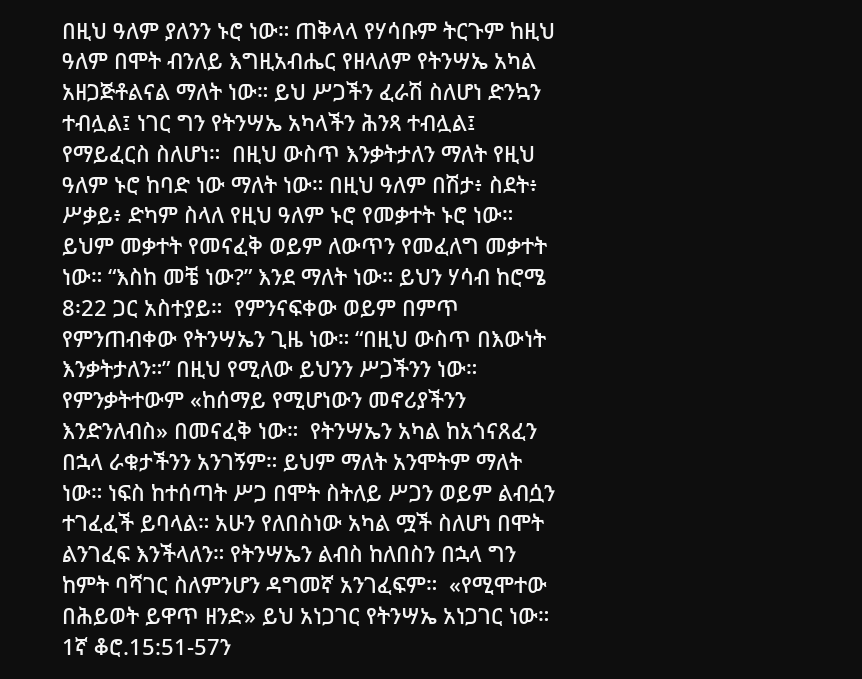በዚህ ዓለም ያለንን ኑሮ ነው። ጠቅላላ የሃሳቡም ትርጉም ከዚህ ዓለም በሞት ብንለይ እግዚአብሔር የዘላለም የትንሣኤ አካል አዘጋጅቶልናል ማለት ነው። ይህ ሥጋችን ፈራሽ ስለሆነ ድንኳን ተብሏል፤ ነገር ግን የትንሣኤ አካላችን ሕንጻ ተብሏል፤ የማይፈርስ ስለሆነ።  በዚህ ውስጥ እንቃትታለን ማለት የዚህ ዓለም ኑሮ ከባድ ነው ማለት ነው። በዚህ ዓለም በሽታ፥ ስደት፥ ሥቃይ፥ ድካም ስላለ የዚህ ዓለም ኑሮ የመቃተት ኑሮ ነው። ይህም መቃተት የመናፈቅ ወይም ለውጥን የመፈለግ መቃተት ነው። “እስከ መቼ ነው?” እንደ ማለት ነው። ይህን ሃሳብ ከሮሜ 8፡22 ጋር አስተያይ።  የምንናፍቀው ወይም በምጥ የምንጠብቀው የትንሣኤን ጊዜ ነው። “በዚህ ውስጥ በእውነት እንቃትታለን።” በዚህ የሚለው ይህንን ሥጋችንን ነው። የምንቃትተውም «ከሰማይ የሚሆነውን መኖሪያችንን እንድንለብስ» በመናፈቅ ነው።  የትንሣኤን አካል ከአጎናጸፈን በኋላ ራቁታችንን አንገኝም። ይህም ማለት አንሞትም ማለት ነው። ነፍስ ከተሰጣት ሥጋ በሞት ስትለይ ሥጋን ወይም ልብሷን ተገፈፈች ይባላል። አሁን የለበስነው አካል ሟች ስለሆነ በሞት ልንገፈፍ እንችላለን። የትንሣኤን ልብስ ከለበስን በኋላ ግን ከምት ባሻገር ስለምንሆን ዳግመኛ አንገፈፍም።  «የሚሞተው በሕይወት ይዋጥ ዘንድ» ይህ አነጋገር የትንሣኤ አነጋገር ነው። 1ኛ ቆሮ.15:51-57ን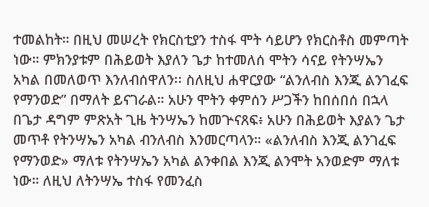ተመልከት። በዚህ መሠረት የክርስቲያን ተስፋ ሞት ሳይሆን የክርስቶስ መምጣት ነው። ምክንያቱም በሕይወት እያለን ጌታ ከተመለሰ ሞትን ሳናይ የትንሣኤን አካል በመለወጥ እንለብሰዋለን፡፡ ስለዚህ ሐዋርያው “ልንለብስ እንጂ ልንገፈፍ የማንወድ” በማለት ይናገራል። አሁን ሞትን ቀምሰን ሥጋችን ከበሰበሰ በኋላ በጌታ ዳግም ምጽአት ጊዜ ትንሣኤን ከመጕናጸፍ፥ አሁን በሕይወት እያልን ጌታ መጥቶ የትንሣኤን አካል ብንለብስ እንመርጣላን። «ልንለብስ እንጂ ልንገፈፍ የማንወድ» ማለቱ የትንሣኤን አካል ልንቀበል እንጂ ልንሞት አንወድም ማለቱ ነው። ለዚህ ለትንሣኤ ተስፋ የመንፈስ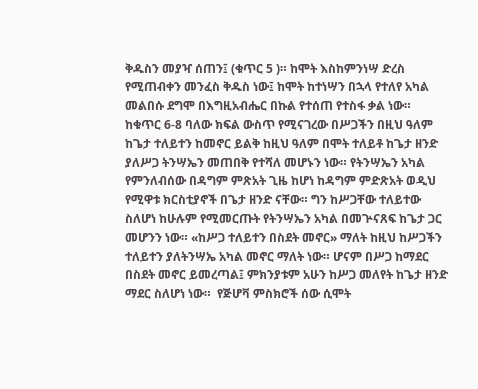ቅዱስን መያዣ ሰጠን፤ (ቁጥር 5 )። ከሞት እስከምንነሣ ድረስ የሚጠብቀን መንፈስ ቅዱስ ነው፤ ከሞት ከተነሣን በኋላ የተለየ አካል መልበሱ ደግሞ በእግዚአብሔር በኩል የተሰጠ የተስፋ ቃል ነው።  ከቁጥር 6-8 ባለው ክፍል ውስጥ የሚናገረው በሥጋችን በዚህ ዓለም ከጌታ ተለይተን ከመኖር ይልቅ ከዚህ ዓለም በሞት ተለይቶ ከጌታ ዘንድ ያለሥጋ ትንሣኤን መጠበቅ የተሻለ መሆኑን ነው። የትንሣኤን አካል የምንለብሰው በዳግም ምጽአት ጊዜ ከሆነ ከዳግም ምድጽአት ወዲህ የሚዋቱ ክርስቲያኖች በጌታ ዘንድ ናቸው። ግን ከሥጋቸው ተለይተው ስለሆነ ከሁሉም የሚመርጡት የትንሣኤን አካል በመጕናጸፍ ከጌታ ጋር መሆንን ነው። «ከሥጋ ተለይተን በስደት መኖር» ማለት ከዚህ ከሥጋችን ተለይተን ያለትንሣኤ አካል መኖር ማለት ነው። ሆናም በሥጋ ከማደር በስደት መኖር ይመረጣል፤ ምክንያቱም አሁን ከሥጋ መለየት ከጌታ ዘንድ ማደር ስለሆነ ነው።  የጅሆቫ ምስክሮች ሰው ሲሞት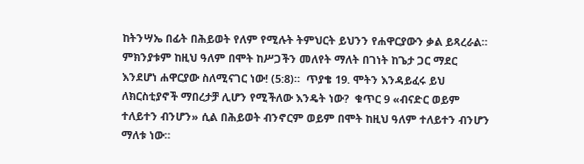ከትንሣኤ በፊት በሕይወት የለም የሚሉት ትምህርት ይህንን የሐዋርያውን ቃል ይጻረራል። ምክንያቱም ከዚህ ዓለም በሞት ከሥጋችን መለየት ማለት በገነት ከጌታ ጋር ማደር እንደሆነ ሐዋርያው ስለሚናገር ነው! (5:8)።  ጥያቄ 19. ሞትን እንዳይፈሩ ይህ ለክርስቲያኖች ማበረታቻ ሊሆን የሚችለው እንዴት ነው?  ቁጥር 9 «ብናድር ወይም ተለይተን ብንሆን» ሲል በሕይወት ብንኖርም ወይም በሞት ከዚህ ዓለም ተለይተን ብንሆን ማለቱ ነው።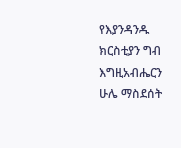የእያንዳንዱ ክርስቲያን ግብ እግዚአብሔርን ሁሌ ማስደሰት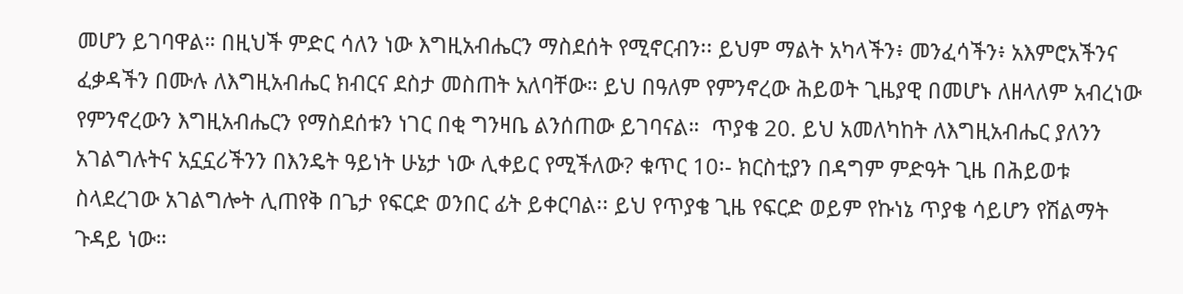መሆን ይገባዋል። በዚህች ምድር ሳለን ነው እግዚአብሔርን ማስደሰት የሚኖርብን፡፡ ይህም ማልት አካላችን፥ መንፈሳችን፥ አእምሮአችንና ፈቃዳችን በሙሉ ለእግዚአብሔር ክብርና ደስታ መስጠት አለባቸው። ይህ በዓለም የምንኖረው ሕይወት ጊዜያዊ በመሆኑ ለዘላለም አብረነው የምንኖረውን እግዚአብሔርን የማስደሰቱን ነገር በቂ ግንዛቤ ልንሰጠው ይገባናል።  ጥያቄ 20. ይህ አመለካከት ለእግዚአብሔር ያለንን አገልግሉትና አኗኗሪችንን በእንዴት ዓይነት ሁኔታ ነው ሊቀይር የሚችለው? ቁጥር 10፡- ክርስቲያን በዳግም ምድዓት ጊዜ በሕይወቱ ስላደረገው አገልግሎት ሊጠየቅ በጌታ የፍርድ ወንበር ፊት ይቀርባል፡፡ ይህ የጥያቄ ጊዜ የፍርድ ወይም የኩነኔ ጥያቄ ሳይሆን የሽልማት ጉዳይ ነው።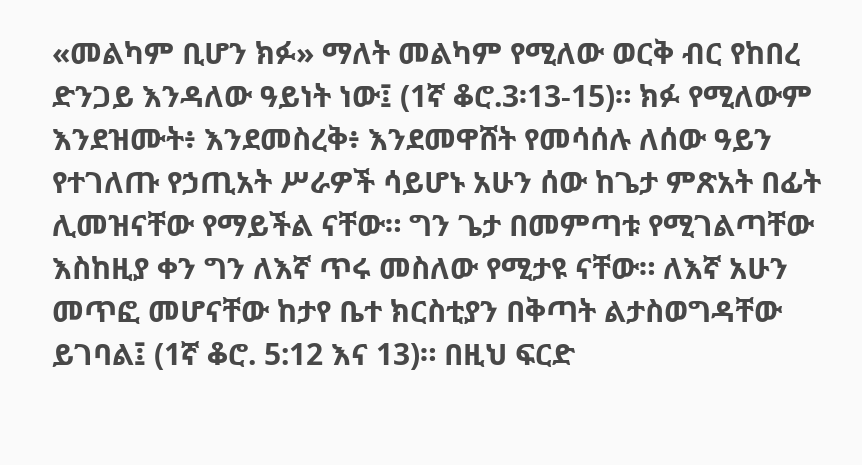«መልካም ቢሆን ክፉ» ማለት መልካም የሚለው ወርቅ ብር የከበረ ድንጋይ እንዳለው ዓይነት ነው፤ (1ኛ ቆሮ.3፡13-15)። ክፉ የሚለውም እንደዝሙት፥ እንደመስረቅ፥ እንደመዋሸት የመሳሰሉ ለሰው ዓይን የተገለጡ የኃጢአት ሥራዎች ሳይሆኑ አሁን ሰው ከጌታ ምጽአት በፊት ሊመዝናቸው የማይችል ናቸው። ግን ጌታ በመምጣቱ የሚገልጣቸው እስከዚያ ቀን ግን ለእኛ ጥሩ መስለው የሚታዩ ናቸው። ለእኛ አሁን መጥፎ መሆናቸው ከታየ ቤተ ክርስቲያን በቅጣት ልታስወግዳቸው ይገባል፤ (1ኛ ቆሮ. 5:12 እና 13)። በዚህ ፍርድ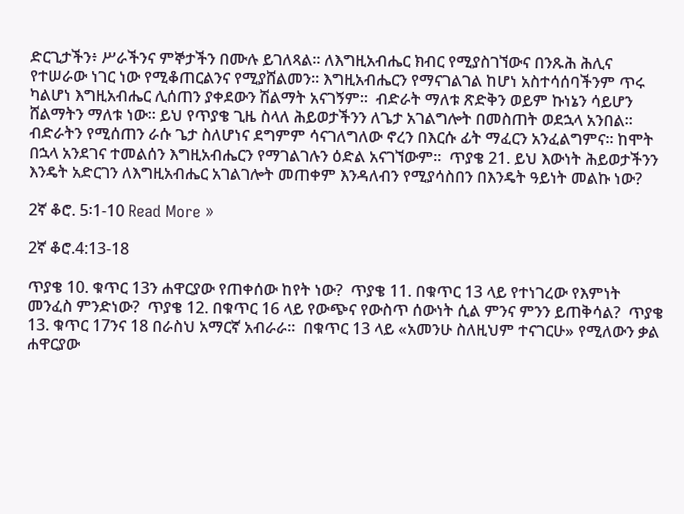ድርጊታችን፥ ሥራችንና ምኞታችን በሙሉ ይገለጻል። ለእግዚአብሔር ክብር የሚያስገኘውና በንጹሕ ሕሊና የተሠራው ነገር ነው የሚቆጠርልንና የሚያሸልመን፡፡ እግዚአብሔርን የማናገልገል ከሆነ አስተሳሰባችንም ጥሩ ካልሆነ እግዚአብሔር ሊሰጠን ያቀደውን ሽልማት አናገኝም።  ብድራት ማለቱ ጽድቅን ወይም ኩነኔን ሳይሆን ሸልማትን ማለቱ ነው። ይህ የጥያቄ ጊዜ ስላለ ሕይወታችንን ለጌታ አገልግሎት በመስጠት ወደኋላ አንበል፡፡ ብድራትን የሚሰጠን ራሱ ጌታ ስለሆነና ደግምም ሳናገለግለው ኖረን በእርሱ ፊት ማፈርን አንፈልግምና። ከሞት በኋላ አንደገና ተመልሰን እግዚአብሔርን የማገልገሉን ዕድል አናገኘውም።  ጥያቄ 21. ይህ እውነት ሕይወታችንን እንዴት አድርገን ለእግዚአብሔር አገልገሎት መጠቀም እንዳለብን የሚያሳስበን በእንዴት ዓይነት መልኩ ነው?

2ኛ ቆሮ. 5፡1-10 Read More »

2ኛ ቆሮ.4:13-18

ጥያቄ 10. ቁጥር 13ን ሐዋርያው የጠቀሰው ከየት ነው?  ጥያቄ 11. በቁጥር 13 ላይ የተነገረው የእምነት መንፈስ ምንድነው?  ጥያቄ 12. በቁጥር 16 ላይ የውጭና የውስጥ ሰውነት ሲል ምንና ምንን ይጠቅሳል?  ጥያቄ 13. ቁጥር 17ንና 18 በራስህ አማርኛ አብራራ።  በቁጥር 13 ላይ «አመንሁ ስለዚህም ተናገርሁ» የሚለውን ቃል ሐዋርያው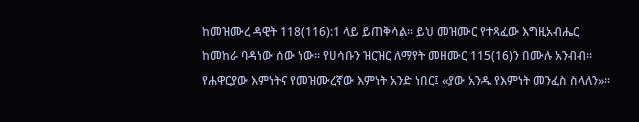ከመዝሙረ ዳዊት 118(116):1 ላይ ይጠቅሳል። ይህ መዝሙር የተጻፈው እግዚአብሔር ከመከራ ባዳነው ሰው ነው፡፡ የሀሳቡን ዝርዝር ለማየት መዘሙር 115(16)ን በሙሉ አንብብ። የሐዋርያው እምነትና የመዝሙረኛው እምነት አንድ ነበር፤ «ያው አንዱ የእምነት መንፈስ ስላለን»።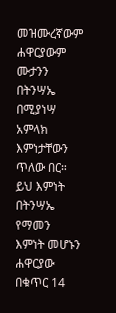መዝሙረኛውም ሐዋርያውም ሙታንን በትንሣኤ በሚያነሣ አምላክ እምነታቸውን ጥለው በር።  ይህ እምነት በትንሣኤ የማመን እምነት መሆኑን ሐዋርያው በቁጥር 14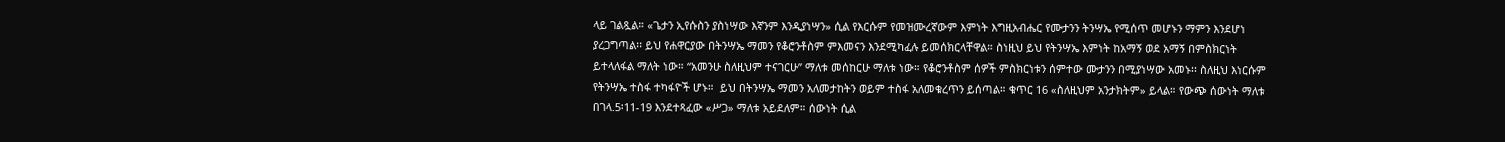ላይ ገልጿል። «ጌታን ኢየሱስን ያስነሣው እኛንም እንዲያነሣን» ሲል የእርሱም የመዝሙረኛውም እምነት እግዚአብሔር የሙታንን ትንሣኤ የሚሰጥ መሆኑን ማምን እንደሆነ ያረጋግጣል፡፡ ይህ የሐዋርያው በትንሣኤ ማመን የቆሮንቶስም ምእመናን እንደሚካፈሉ ይመሰክርላቸዋል። ስነዚህ ይህ የትንሣኤ እምነት ከአማኝ ወደ አማኝ በምስክርነት ይተላለፋል ማለት ነው። “አመንሁ ስለዚህም ተናገርሁ” ማለቱ መሰከርሁ ማለቱ ነው። የቆሮንቶስም ሰዎች ምስክርነቱን ሰምተው ሙታንን በሚያነሣው አመኑ፡፡ ስለዚህ እነርሱም የትንሣኤ ተስፋ ተካፋዮች ሆኑ።  ይህ በትንሣኤ ማመን አለመታከትን ወይም ተስፋ አለመቁረጥን ይሰጣል። ቁጥር 16 «ስለዚህም አንታክትም» ይላል። የውጭ ሰውነት ማለቱ በገላ.5፡11-19 እንደተጻፈው «ሥጋ» ማለቱ አይደለም። ሰውነት ሲል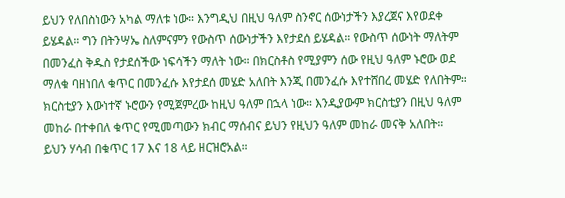ይህን የለበስነውን አካል ማለቱ ነው። እንግዲህ በዚህ ዓለም ስንኖር ሰውነታችን እያረጀና እየወደቀ ይሄዳል። ግን በትንሣኤ ስለምናምን የውስጥ ሰውነታችን እየታደሰ ይሄዳል። የውስጥ ሰውነት ማለትም በመንፈስ ቅዱስ የታደሰችው ነፍሳችን ማለት ነው። በክርስቶስ የሚያምን ሰው የዚህ ዓለም ኑሮው ወደ ማለቁ ባዘነበለ ቁጥር በመንፈሱ እየታደሰ መሄድ አለበት እንጂ በመንፈሱ እየተሸበረ መሄድ የለበትም። ክርስቲያን እውነተኛ ኑሮውን የሚጀምረው ከዚህ ዓለም በኋላ ነው። እንዲያውም ክርስቲያን በዚህ ዓለም መከራ በተቀበለ ቁጥር የሚመጣውን ክብር ማሰብና ይህን የዚህን ዓለም መከራ መናቅ አለበት። ይህን ሃሳብ በቁጥር 17 እና 18 ላይ ዘርዝሮአል።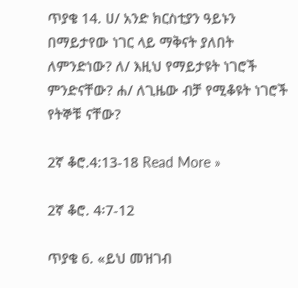ጥያቄ 14. ሀ/ አንድ ክርስቲያን ዓይኑን በማይታየው ነገር ላይ ማቅናት ያለበት ለምንድነው? ለ/ እዚህ የማይታዩት ነገሮች ምንድናቸው? ሐ/ ለጊዜው ብቻ የሚቆዩት ነገሮች የትኞቹ ናቸው?

2ኛ ቆሮ.4:13-18 Read More »

2ኛ ቆሮ. 4፡7-12

ጥያቄ 6. «ይህ መዝገብ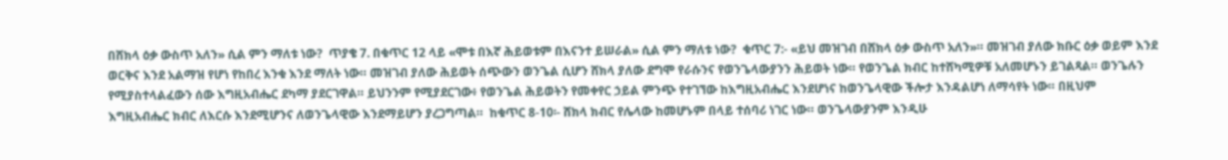በሸክላ ዕቃ ውስጥ አለን» ሲል ምን ማለቱ ነው?  ጥያቄ 7. በቁጥር 12 ላይ «ሞቱ በእኛ ሕይወቱም በእናንተ ይሠራል» ሲል ምን ማለቱ ነው?  ቁጥር 7:- «ይህ መዝገብ በሸክላ ዕቃ ውስጥ አለን»። መዝገብ ያለው ክቡር ዕቃ ወይም እንደ ወርቅና እንደ አልማዝ የሆነ የከበረ እንቁ እንደ ማለት ነው። መዝገብ ያለው ሕይወት ሰጭውን ወንጌል ሲሆን ሸክላ ያለው ደግሞ የራሱንና የወንጌላውያንን ሕይወት ነው። የወንጌል ክብር ከተሸካሚዎቹ አለመሆኑን ይገልጻል። ወንጌሉን የሚያስተላልፈውን ሰው እግዚአብሔር ደካማ ያደርገዋል። ይህንንም የሚያደርገው፥ የወንጌል ሕይወትን የመቀየር ኃይል ምንጭ የተገኘው ከእግዚአብሔር እንደሆነና ከወንጌላዊው ችሎታ እንዳልሆነ ለማሳየት ነው። በዚህም እግዚአብሔር ክብር ለእርሱ እንደሚሆንና ለወንጌላዊው እንደማይሆን ያረጋግጣል።  ከቁጥር 8-10፡- ሸክላ ክብር የሌላው ከመሆኑም በላይ ተሰባሪ ነገር ነው። ወንጌላውያንም እንዲሁ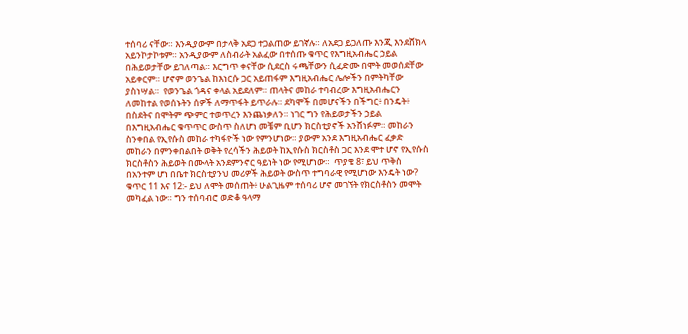ተሰባሪ ናቸው። እንዲያውም በታላቅ አደጋ ተጋልጠው ይገኛሉ። ለአደጋ ይጋለጡ እንጂ እንደሸክላ አይንኮታኮቱም። አንዲያውም ለስብራት አልፈው በተሰጡ ቁጥር የእግዚአብሔር ኃይል በሕይወታቸው ይገለጣል። እርግጥ ቀናቸው ሲደርስ ሩጫቸውን ሲፈድሙ በሞት መወሰደቸው አይቀርም። ሆኖም ወንጌል ከእነርሱ ጋር አይጠፋም እግዚአብሔር ሌሎችን በምትካቸው ያስነሣል።  የወንጌል ጎዳና ቀላል አይደለም። ጠላትና መከራ ተባብረው እግዚአብሔርን ለመከተል የወሰኑትን ሰዎች ለማጥፋት ይጥራሉ። ደካሞች በመሆናችን በችግር፥ በንዴት፥ በስደትና በሞትም ጭምር ተወጥረን እንጨነቃለን። ነገር ግን የሕይወታችን ኃይል በእግዚአብሔር ቁጥጥር ውስጥ ስለሆነ መቼም ቢሆን ክርስቲያኖች አንሸነፉም። መከራን ስንቀበል የኢየሱስ መከራ ተካፋዮች ነው የምንሆነው። ያውም አንደ እግዚአብሔር ፈቃድ መከራን በምንቀበልበት ወቅት የረሳችን ሕይወት ከኢየሱስ ክርስቶስ ጋር እንደ ሞተ ሆኖ የኢየሱስ ክርስቶስን ሕይወት በሙላት አንደምንኖር ዓይነት ነው የሚሆነው።  ጥያቄ 8፣ ይህ ጥቅስ በአንተም ሆነ በቤተ ክርስቲያንህ መሪዎች ሕይወት ውስጥ ተግባራዊ የሚሆነው እንዴት ነው?  ቁጥር 11 እና 12:- ይህ ለሞት መሰጠት፥ ሁልጊዜም ተሰባሪ ሆኖ መገኘት የክርስቶስን መሞት መካፈል ነው። ግን ተሰባብሮ ወድቆ ዓላማ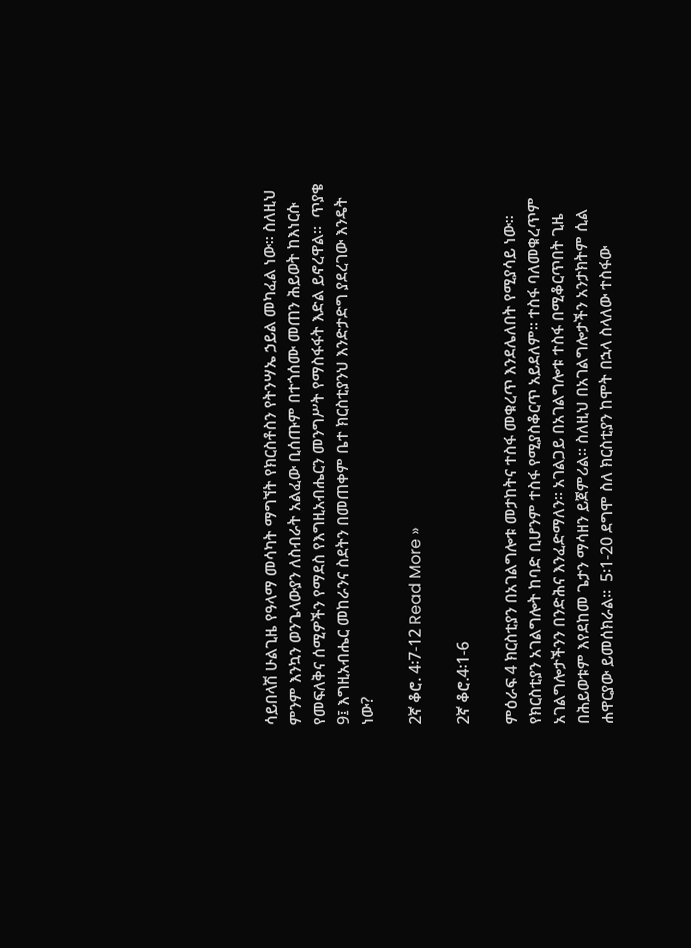ሳይበላሽ ሁልጊዜ የዓላማ መሳካት ማግኘት የክርስቶስን የትንሣኤ ኃይል መካፈል ነው። ስለዚህ ምንም እንኳን ወንጌላውያን ለስብራት አልፈው ቢሰጡም በተጎሰሙ መጠን ሕይወት ከእነርሱ የመፍለቅና ሰሚዎችን የማደስ የእግዚአብሔርን መንግሥት የማስፋፋት እድል ይኖረዋል።  ጥያቄ 9፤ እግዚአብሔር መከራንና ስደትን በመጠቀም ቤተ ክርስቲያንህ እንድታድግ ያደረገው እንዴት ነው?

2ኛ ቆሮ. 4፡7-12 Read More »

2ኛ ቆሮ.4፡1-6

ምዕራፍ 4 ክርስቲያን በአገልግሎቱ መታከትና ተስፋ መቁረጥ እንደሌለበት የሚያሳይ ነው። የክርስቲያን አገልግሎት ከባድ ቢሆንም ተስፋ የሚያስቆርጥ አይደለም። ተስፋ ባለመቁረጥም አገልግሎታችንን በንድሕና እንፈድማለን። አገልጋይ በአገልግሎቱ ተስፋ በሚቆርጥበት ጊዜ በሕይወቱም እየደከመ ጌታን ማሳዘን ይጀምሪል። ስለዚህ በአገልግሎታችን አንታክትም ሲል ሐዋርያው ይመሰክራል።  5፡1-20 ደግሞ ስለ ክርስቲያን ከሞት በኋላ ስላለው ተስፋው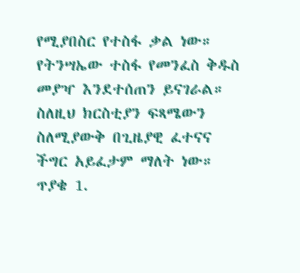የሚያበስር የተስፋ ቃል ነው። የትንሣኤው ተስፋ የመንፈስ ቅዱስ መያዣ እንደተሰጠን ይናገራል። ስለዚህ ክርስቲያን ፍጻሜውን ስለሚያውቅ በጊዜያዊ ፈተናና ችግር አይፈታም ማለት ነው።  ጥያቄ 1.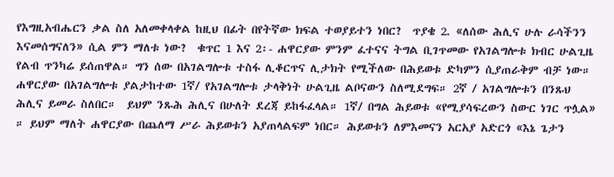የእግዚአብሔርን ቃል ስለ አለመቀላቀል ከዚህ በፊት በየትኛው ክፍል ተወያይተን ነበር?  ጥያቄ 2. «ለሰው ሕሊና ሁሉ ራሳችንን እናመሰግናለን» ሲል ምን ማለቱ ነው?  ቁጥር 1 እና 2፡- ሐዋርያው ምንም ፈተናና ትግል ቢገጥመው የአገልግሎቱ ክብር ሁልጊዜ የልብ ጥንካሬ ይሰጠዋል። ግን ሰው በአገልግሎቱ ተስፋ ሊቆርጥና ሊታክት የሚችለው በሕይወቱ ድካምን ሲያጠራቅም ብቻ ነው። ሐዋርያው በአገልግሎቱ ያልታከተው 1ኛ/ የአገልግሎቱ ታላቅነት ሁልጊዜ ልቦናውን ስለሚደግፍ። 2ኛ / አገልግሎቱን በንጹህ ሕሊና ይመራ ስለበር።  ይህም ንጹሕ ሕሊና በሁለት ደረጃ ይከፋፈላል። 1ኛ/ በግል ሕይወቱ «የሚያሳፍረውን ስውር ነገር ጥሏል» ። ይህም ማለት ሐዋርያው በጨለማ ሥራ ሕይወቱን አያጠላልፍም ነበር። ሕይወቱን ለምእመናን አርአያ አድርጎ «እኔ ጌታን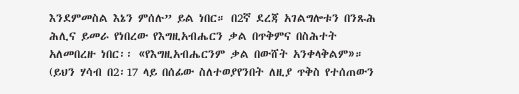እንደምመስል እኔን ምሰሉ” ይል ነበር። በ2ኛ ደረጃ አገልግሎቱን በንጹሕ ሕሊና ይመራ የነበረው የእግዚአብሔርን ቃል በጥቅምና በስሕተት አለመበረዙ ነበር፡፡ «የእግዚአብሔርንም ቃል በውሸት አንቀላቅልም»። (ይህን ሃሳብ በ2፡17 ላይ በሰፊው ስለተወያየንበት ለዚያ ጥቅስ የተሰጠውን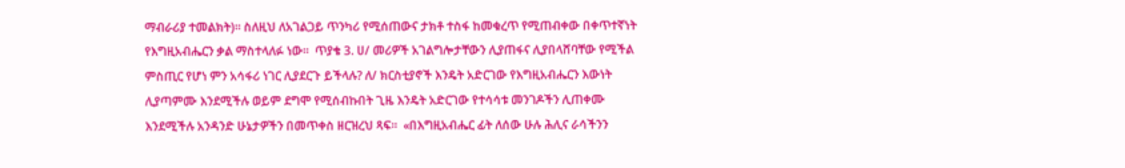ማብራሪያ ተመልክት)፡፡ ስለዚህ ለአገልጋይ ጥንካሪ የሚሰጠውና ታክቶ ተስፋ ከመቁረጥ የሚጠብቀው በቀጥተኛነት የእግዚአብሔርን ቃል ማስተላለፉ ነው።  ጥያቄ 3. ሀ/ መሪዎች አገልግሎታቸውን ሊያጠፋና ሊያበላሸባቸው የሚችል ምስጢር የሆነ ምን አሳፋሪ ነገር ሊያደርጉ ይችላሉ? ለ/ ክርስቲያኖች እንዴት አድርገው የእግዚአብሔርን እውነት ሊያጣምሙ እንደሚችሉ ወይም ደግሞ የሚሰብኩበት ጊዜ እንዴት አድርገው የተሳሳቱ መንገዶችን ሊጠቀሙ እንደሚችሉ አንዳንድ ሁኔታዎችን በመጥቀስ ዘርዝረህ ጻፍ።  «በእግዚአብሔር ፊት ለሰው ሁሉ ሕሊና ራሳችንን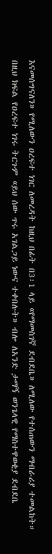እናመሰግናለን» የሚለውን ዐረፍተ ነገር ለመረዳት ከዚህ በፊት በ3፡1 ላይ «የማመስገኛ ደብደቤ» ለሚለው የተሰጠውን ማብራሪያ ተመልከት። በዚህ ክፍል የዐረፍተ ነገሩ ትርጉም «ይህ ሰው ጥሩ አገልጋይ ነውና ተቀበሉት» ብሎ ለአንድ ታማኝ ወንጌላዊ የማስተዋወቂያ ደብደቤ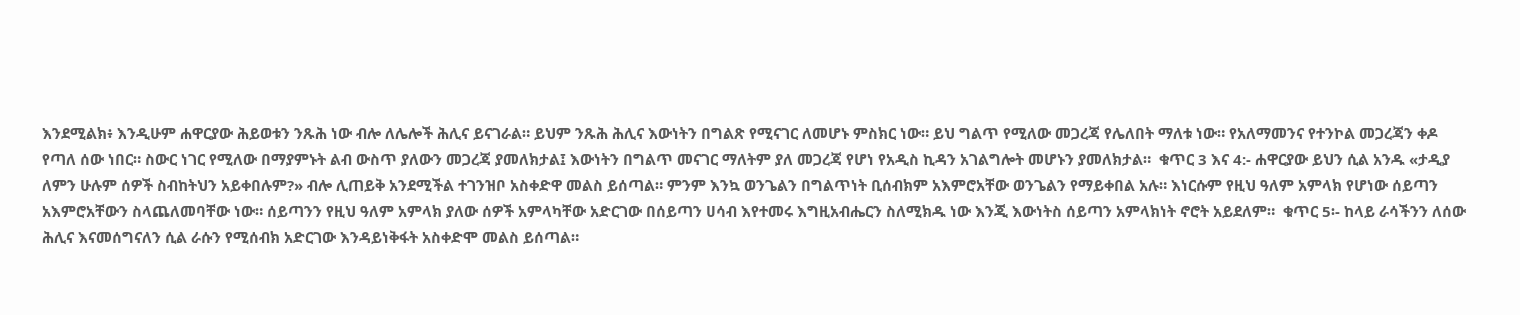እንደሚልክ፥ እንዲሁም ሐዋርያው ሕይወቱን ንጹሕ ነው ብሎ ለሌሎች ሕሊና ይናገራል። ይህም ንጹሕ ሕሊና እውነትን በግልጽ የሚናገር ለመሆኑ ምስክር ነው። ይህ ግልጥ የሚለው መጋረጃ የሌለበት ማለቱ ነው። የአለማመንና የተንኮል መጋረጃን ቀዶ የጣለ ሰው ነበር። ስውር ነገር የሚለው በማያምኑት ልብ ውስጥ ያለውን መጋረጃ ያመለክታል፤ እውነትን በግልጥ መናገር ማለትም ያለ መጋረጃ የሆነ የአዲስ ኪዳን አገልግሎት መሆኑን ያመለክታል።  ቁጥር 3 እና 4:- ሐዋርያው ይህን ሲል አንዱ «ታዲያ ለምን ሁሉም ሰዎች ስብከትህን አይቀበሉም?» ብሎ ሊጠይቅ አንደሚችል ተገንዝቦ አስቀድዋ መልስ ይሰጣል። ምንም እንኳ ወንጌልን በግልጥነት ቢሰብክም አእምሮአቸው ወንጌልን የማይቀበል አሉ። እነርሱም የዚህ ዓለም አምላክ የሆነው ሰይጣን አእምሮአቸውን ስላጨለመባቸው ነው። ሰይጣንን የዚህ ዓለም አምላክ ያለው ሰዎች አምላካቸው አድርገው በሰይጣን ሀሳብ እየተመሩ እግዚአብሔርን ስለሚክዱ ነው እንጂ እውነትስ ሰይጣን አምላክነት ኖሮት አይደለም።  ቁጥር 5፡- ከላይ ራሳችንን ለሰው ሕሊና እናመሰግናለን ሲል ራሱን የሚሰብክ አድርገው እንዳይነቅፋት አስቀድሞ መልስ ይሰጣል።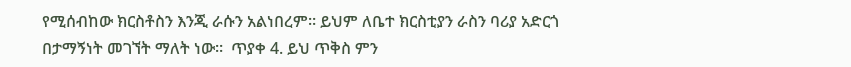የሚሰብከው ክርስቶስን እንጂ ራሱን አልነበረም። ይህም ለቤተ ክርስቲያን ራስን ባሪያ አድርጎ በታማኝነት መገኘት ማለት ነው።  ጥያቀ 4. ይህ ጥቅስ ምን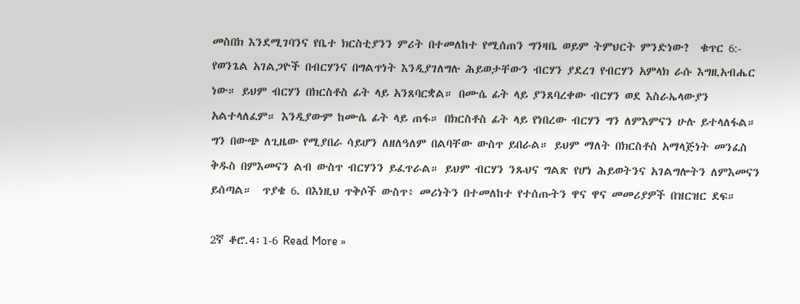መስበክ እንደሚገባንና የቤተ ክርስቲያንን ምሪት በተመለከተ የሚሰጠን ግንዛቤ ወይም ትምህርት ምንድነው?  ቁጥር 6:- የወንጌል አገልጋዮች በብርሃንና በግልጥነት እንዲያገለግሉ ሕይወታቸውን ብርሃን ያደረገ የብርሃን አምላክ ራሱ እግዚአብሔር ነው። ይህም ብርሃን በክርስቶስ ፊት ላይ አንጸባርቋል። በሙሴ ፊት ላይ ያንጸባረቀው ብርሃን ወደ እስራኤላውያን አልተላለፈም። እንዲያውም ከሙሴ ፊት ላይ ጠፋ። በክርስቶስ ፊት ላይ የነበረው ብርሃን ግን ለምእምናን ሁሉ ይተላለፋል። ግን በውጭ ለጊዜው የሚያበራ ሳይሆን ለዘለዓለም በልባቸው ውስጥ ይበራል። ይህም ማለት በክርስቶስ አማላጅነት መንፈስ ቅዱስ በምእመናን ልብ ውስጥ ብርሃንን ይፈጥራል። ይህም ብርሃን ንጹህና ግልጽ የሆነ ሕይወትንና አገልግሎትን ለምእመናን ይሰጣል።  ጥያቄ 6. በእነዚህ ጥቅሶች ውስጥ፥ መሪነትን በተመለከተ የተሰጡትን ዋና ዋና መመሪያዎች በዝርዝር ደፍ።

2ኛ ቆሮ.4፡1-6 Read More »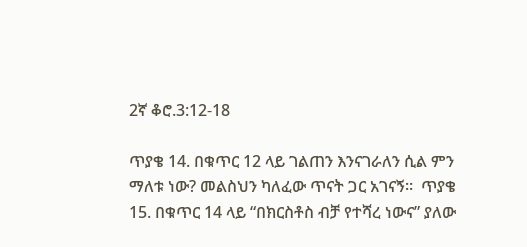2ኛ ቆሮ.3:12-18

ጥያቄ 14. በቁጥር 12 ላይ ገልጠን እንናገራለን ሲል ምን ማለቱ ነው? መልስህን ካለፈው ጥናት ጋር አገናኝ።  ጥያቄ 15. በቁጥር 14 ላይ “በክርስቶስ ብቻ የተሻረ ነውና” ያለው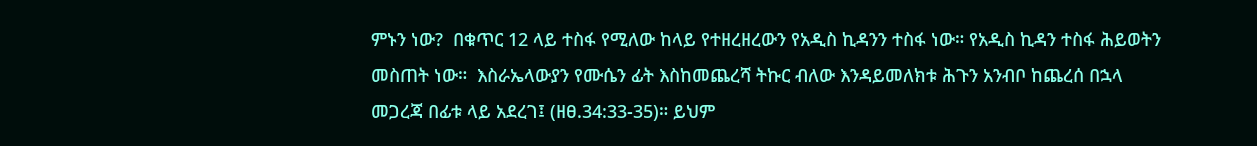ምኑን ነው?  በቁጥር 12 ላይ ተስፋ የሚለው ከላይ የተዘረዘረውን የአዲስ ኪዳንን ተስፋ ነው። የአዲስ ኪዳን ተስፋ ሕይወትን መስጠት ነው።  እስራኤላውያን የሙሴን ፊት እስከመጨረሻ ትኩር ብለው እንዳይመለክቱ ሕጉን አንብቦ ከጨረሰ በኋላ መጋረጃ በፊቱ ላይ አደረገ፤ (ዘፀ.34:33-35)። ይህም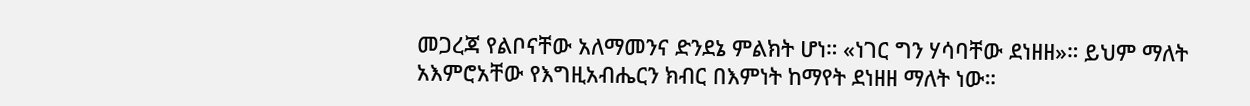መጋረጃ የልቦናቸው አለማመንና ድንደኔ ምልክት ሆነ። «ነገር ግን ሃሳባቸው ደነዘዘ»። ይህም ማለት አእምሮአቸው የእግዚአብሔርን ክብር በእምነት ከማየት ደነዘዘ ማለት ነው።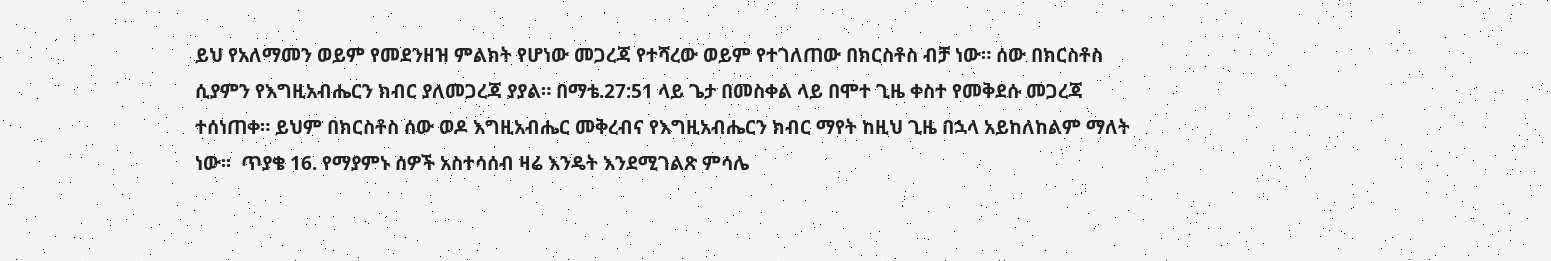ይህ የአለማመን ወይም የመደንዘዝ ምልክት የሆነው መጋረጃ የተሻረው ወይም የተገለጠው በክርስቶስ ብቻ ነው። ሰው በክርስቶስ ሲያምን የእግዚአብሔርን ክብር ያለመጋረጃ ያያል። በማቴ.27:51 ላይ ጌታ በመስቀል ላይ በሞተ ጊዜ ቀስተ የመቅደሱ መጋረጃ ተሰነጠቀ። ይህም በክርስቶስ ሰው ወዶ እግዚአብሔር መቅረብና የእግዚአብሔርን ክብር ማየት ከዚህ ጊዜ በኋላ አይከለከልም ማለት ነው፡፡  ጥያቄ 16. የማያምኑ ሰዎች አስተሳሰብ ዛሬ እንዴት እንደሚገልጽ ምሳሌ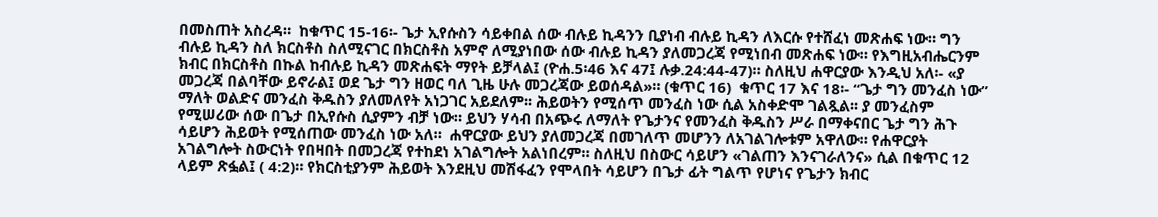በመስጠት አስረዳ።  ከቁጥር 15-16፡- ጌታ ኢየሱስን ሳይቀበል ሰው ብሉይ ኪዳንን ቢያነብ ብሉይ ኪዳን ለእርሱ የተሸፈነ መጽሐፍ ነው። ግን ብሉይ ኪዳን ስለ ክርስቶስ ስለሚናገር በክርስቶስ አምኖ ለሚያነበው ሰው ብሉይ ኪዳን ያለመጋረጃ የሚነበብ መጽሐፍ ነው። የእግዚአብሔርንም ክብር በክርስቶስ በኩል ከብሉይ ኪዳን መጽሐፍት ማየት ይቻላል፤ (ዮሐ.5፡46 እና 47፤ ሉቃ.24:44-47)። ስለዚህ ሐዋርያው እንዲህ አለ፡- «ያ መጋረጃ በልባቸው ይኖራል፤ ወደ ጌታ ግን ዘወር ባለ ጊዜ ሁሉ መጋረጃው ይወሰዳል»። (ቁጥር 16)  ቁጥር 17 እና 18፡- “ጌታ ግን መንፈስ ነው” ማለት ወልድና መንፈስ ቅዱስን ያለመለየት አነጋገር አይደለም፡፡ ሕይወትን የሚሰጥ መንፈስ ነው ሲል አስቀድሞ ገልጿል፡፡ ያ መንፈስም የሚሠሪው ሰው በጌታ በኢየሱስ ሲያምን ብቻ ነው። ይህን ሃሳብ በአጭሩ ለማለት የጌታንና የመንፈስ ቅዱስን ሥራ በማቀናበር ጌታ ግን ሕጉ ሳይሆን ሕይወት የሚሰጠው መንፈስ ነው አለ።  ሐዋርያው ይህን ያለመጋረጃ በመገለጥ መሆንን ለአገልገሎቱም አዋለው። የሐዋርያት አገልግሎት ስውርነት የበዛበት በመጋረጃ የተከደነ አገልግሎት አልነበረም። ስለዚህ በስውር ሳይሆን «ገልጠን እንናገራለንና» ሲል በቁጥር 12 ላይም ጽፏል፤ ( 4:2)። የክርስቲያንም ሕይወት እንደዚህ መሽፋፈን የሞላበት ሳይሆን በጌታ ፊት ግልጥ የሆነና የጌታን ክብር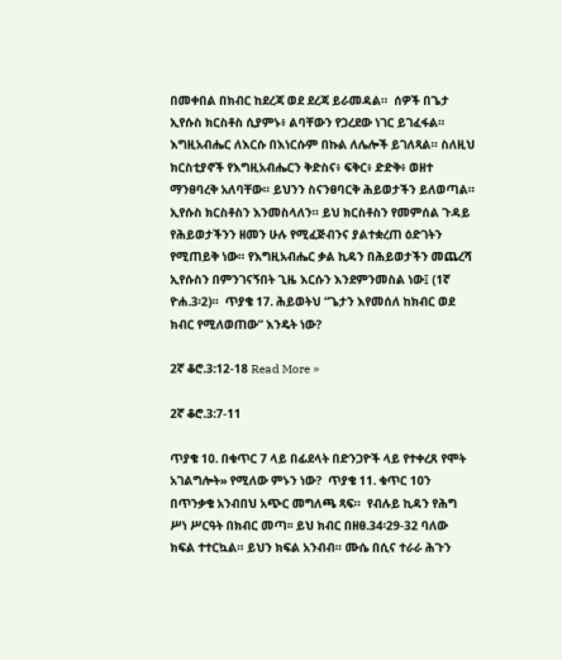በመቀበል በክብር ከደረጃ ወደ ደረጃ ይራመዳል።  ሰዎች በጌታ ኢየሱስ ክርስቶስ ሲያምኑ፥ ልባቸውን የጋረደው ነገር ይገፈፋል። እግዚአብሔር ለእርሱ በእነርሱም በኩል ለሌሎች ይገለጻል። ስለዚህ ክርስቲያኖች የእግዚአብሔርን ቅድስና፥ ፍቅር፥ ድድቅ፥ ወዘተ ማንፀባረቅ አለባቸው። ይህንን ስናንፀባርቅ ሕይወታችን ይለወጣል። ኢየሱስ ክርስቶስን እንመስላለን። ይህ ክርስቶስን የመምሰል ጉዳይ የሕይወታችንን ዘመን ሁሉ የሚፈጅብንና ያልተቋረጠ ዕድገትን የሚጠይቅ ነው። የእግዚአብሔር ቃል ኪዳን በሕይወታችን መጨረሻ ኢየሱስን በምንገናኝበት ጊዜ እርሱን እንደምንመስል ነው፤ (1ኛ ዮሐ.3፡2)።  ጥያቄ 17. ሕይወትህ “ጌታን እየመሰለ ከክብር ወደ ክብር የሚለወጠው” እንዴት ነው?

2ኛ ቆሮ.3:12-18 Read More »

2ኛ ቆሮ.3:7-11

ጥያቄ 10. በቁጥር 7 ላይ በፊደላት በድንጋዮች ላይ የተቀረጸ የሞት አገልግሎት» የሚለው ምኑን ነው?  ጥያቄ 11. ቁጥር 10ን በጥንቃቄ አንብበህ አጭር መግለጫ ጻፍ።  የብሉይ ኪዳን የሕግ ሥነ ሥርዓት በክብር መጣ፡፡ ይህ ክብር በዘፀ.34፡29-32 ባለው ክፍል ተተርኳል። ይህን ክፍል አንብብ። ሙሴ በሲና ተራራ ሕጉን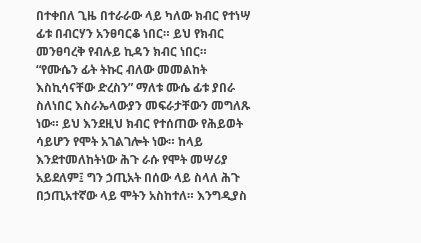በተቀበለ ጊዜ በተራራው ላይ ካለው ክብር የተነሣ ፊቱ በብርሃን አንፀባርቆ ነበር። ይህ የክብር መንፀባረቅ የብሉይ ኪዳን ክብር ነበር።  “የሙሴን ፊት ትኩር ብለው መመልከት እስኪሳናቸው ድረስን” ማለቱ ሙሴ ፊቱ ያበራ ስለነበር እስራኤላውያን መፍራታቸውን መግለጹ ነው። ይህ እንደዚህ ክብር የተሰጠው የሕይወት ሳይሆን የሞት አገልገሎት ነው። ከላይ እንደተመለከትነው ሕጉ ራሱ የሞት መሣሪያ አይደለም፤ ግን ኃጢአት በሰው ላይ ስላለ ሕጉ በኃጢአተኛው ላይ ሞትን አስከተለ። እንግዲያስ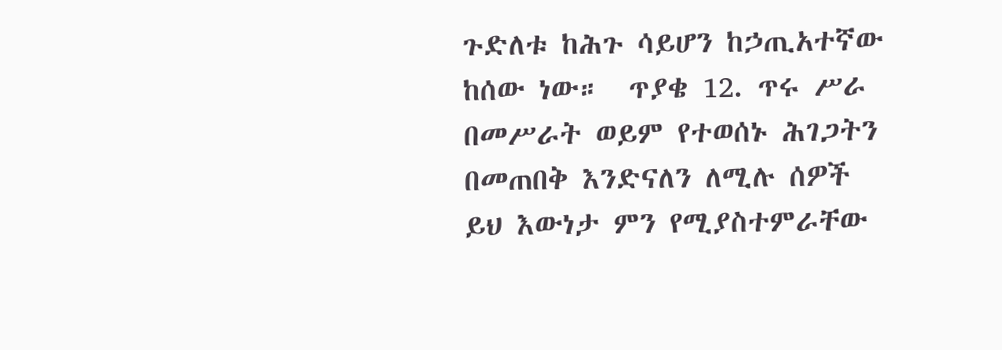ጉድለቱ ከሕጉ ሳይሆን ከኃጢአተኛው ከሰው ነው።  ጥያቄ 12. ጥሩ ሥራ በመሥራት ወይም የተወሰኑ ሕገጋትን በመጠበቅ እንድናለን ለሚሉ ሰዎች ይህ እውነታ ምን የሚያስተምራቸው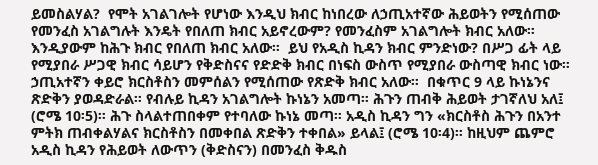ይመስልሃል?  የሞት አገልገሎት የሆነው እንዲህ ክብር ከነበረው ለኃጢአተኛው ሕይወትን የሚሰጠው የመንፈስ አገልግሉት እንዴት የበለጠ ክብር አይኖረውም? የመንፈስም አገልግሎት ክብር አለው። እንዲያውም ከሕጉ ክብር የበለጠ ክብር አለው።  ይህ የአዲስ ኪዳን ክብር ምንድነው? በሥጋ ፊት ላይ የሚያበራ ሥጋዊ ክብር ሳይሆን የቅድስናና የድድቅ ክብር በነፍስ ውስጥ የሚያበራ ውስጣዊ ክብር ነው። ኃጢአተኛን ቀይሮ ክርስቶስን መምሰልን የሚሰጠው የጽድቅ ክብር አለው።  በቁጥር 9 ላይ ኩነኔንና ጽድቅን ያወዳድራል። የብሉይ ኪዳን አገልግሎት ኩነኔን አመጣ። ሕጉን ጠብቅ ሕይወት ታገኛለህ አለ፤ (ሮሜ 10፡5)። ሕጉ ስላልተጠበቀም የተባለው ኩነኔ መጣ። አዲስ ኪዳን ግን «ክርስቶስ ሕጉን በአንተ ምትክ ጠብቀልሃልና ክርስቶስን በመቀበል ጽድቅን ተቀበል» ይላል፤ (ሮሜ 10፡4)። ከዚህም ጨምሮ አዲስ ኪዳን የሕይወት ለውጥን (ቅድስናን) በመንፈስ ቅዱስ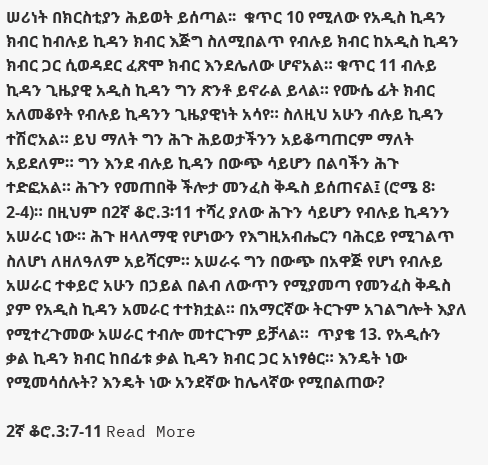ሠሪነት በክርስቲያን ሕይወት ይሰጣል፡፡  ቁጥር 10 የሚለው የአዲስ ኪዳን ክብር ከብሉይ ኪዳን ክብር እጅግ ስለሚበልጥ የብሉይ ክብር ከአዲስ ኪዳን ክብር ጋር ሲወዳደር ፈጽሞ ክብር እንደሌለው ሆኖአል። ቁጥር 11 ብሉይ ኪዳን ጊዜያዊ አዲስ ኪዳን ግን ጽንቶ ይኖራል ይላል። የሙሴ ፊት ክብር አለመቆየት የብሉይ ኪዳንን ጊዜያዊነት አሳየ። ስለዚህ አሁን ብሉይ ኪዳን ተሽሮአል። ይህ ማለት ግን ሕጉ ሕይወታችንን አይቆጣጠርም ማለት አይደለም። ግን እንደ ብሉይ ኪዳን በውጭ ሳይሆን በልባችን ሕጉ ተድፎአል። ሕጉን የመጠበቅ ችሎታ መንፈስ ቅዱስ ይሰጠናል፤ (ሮሜ 8፡2-4)። በዚህም በ2ኛ ቆሮ.3፡11 ተሻረ ያለው ሕጉን ሳይሆን የብሉይ ኪዳንን አሠራር ነው። ሕጉ ዘላለማዊ የሆነውን የእግዚአብሔርን ባሕርይ የሚገልጥ ስለሆነ ለዘለዓለም አይሻርም። አሠራሩ ግን በውጭ በአዋጅ የሆነ የብሉይ አሠራር ተቀይሮ አሁን በኃይል በልብ ለውጥን የሚያመጣ የመንፈስ ቅዱስ ያም የአዲስ ኪዳን አመራር ተተክቷል። በአማርኛው ትርጉም አገልግሎት እያለ የሚተረጉመው አሠራር ተብሎ መተርጉም ይቻላል።  ጥያቄ 13. የአዲሱን ቃል ኪዳን ክብር ከበፊቱ ቃል ኪዳን ክብር ጋር አነፃፅር። እንዴት ነው የሚመሳሰሉት? እንዴት ነው አንደኛው ከሌላኛው የሚበልጠው?

2ኛ ቆሮ.3:7-11 Read More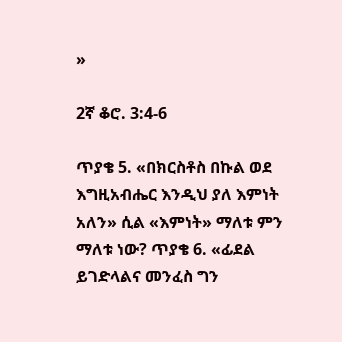»

2ኛ ቆሮ. 3:4-6

ጥያቄ 5. «በክርስቶስ በኩል ወደ እግዚአብሔር እንዲህ ያለ እምነት አለን» ሲል «እምነት» ማለቱ ምን ማለቱ ነው? ጥያቄ 6. «ፊደል ይገድላልና መንፈስ ግን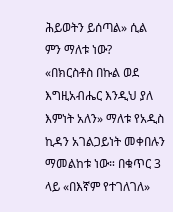ሕይወትን ይሰጣል» ሲል ምን ማለቱ ነው?  «በክርስቶስ በኩል ወደ እግዚአብሔር እንዲህ ያለ እምነት አለን» ማለቱ የአዲስ ኪዳን አገልጋይነት መቀበሉን ማመልከቱ ነው። በቁጥር 3 ላይ «በእኛም የተገለገለ»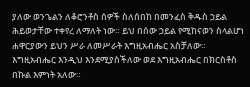ያለው ወንጌልን ለቆሮንቶስ ሰዎች ስለሰበከ በመንፈስ ቅዱስ ኃይል ሕይወታቸው ተቀየረ ለማለት ነው። ይህ በሰው ኃይል የሚከናወን ስላልሆነ ሐዋርያውን ይህን ሥራ ለመሥራት እግዚአብሔር አስቻለው። እግዚአብሔር እንዲህ እንደሚያስችለው ወደ እግዚአብሔር በክርስቶስ በኩል እምነት አለው።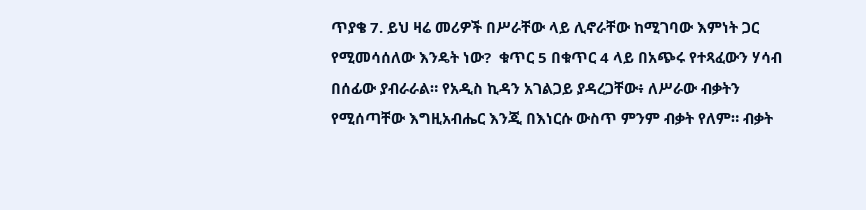ጥያቄ 7. ይህ ዛሬ መሪዎች በሥራቸው ላይ ሊኖራቸው ከሚገባው እምነት ጋር የሚመሳሰለው እንዴት ነው?  ቁጥር 5 በቁጥር 4 ላይ በአጭሩ የተጻፈውን ሃሳብ በሰፊው ያብራራል። የአዲስ ኪዳን አገልጋይ ያዳረጋቸው፥ ለሥራው ብቃትን የሚሰጣቸው እግዚአብሔር እንጂ በእነርሱ ውስጥ ምንም ብቃት የለም። ብቃት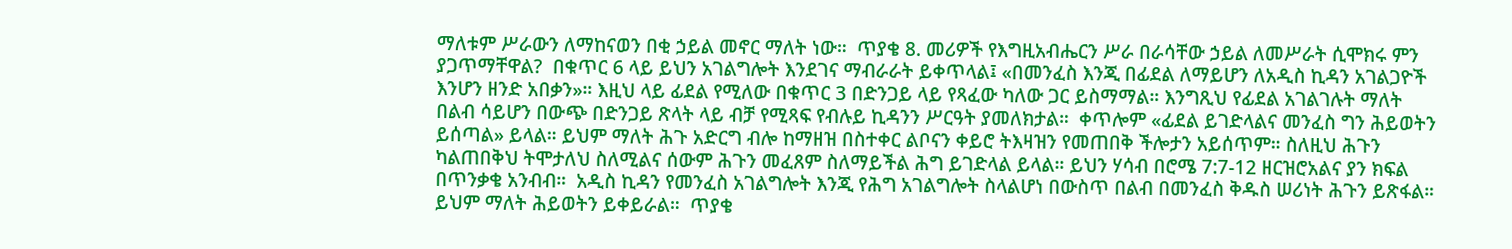ማለቱም ሥራውን ለማከናወን በቂ ኃይል መኖር ማለት ነው።  ጥያቄ 8. መሪዎች የእግዚአብሔርን ሥራ በራሳቸው ኃይል ለመሥራት ሲሞክሩ ምን ያጋጥማቸዋል?  በቁጥር 6 ላይ ይህን አገልግሎት እንደገና ማብራራት ይቀጥላል፤ «በመንፈስ እንጂ በፊደል ለማይሆን ለአዲስ ኪዳን አገልጋዮች እንሆን ዘንድ አበቃን»። እዚህ ላይ ፊደል የሚለው በቁጥር 3 በድንጋይ ላይ የጻፈው ካለው ጋር ይስማማል። እንግጺህ የፊደል አገልገሉት ማለት በልብ ሳይሆን በውጭ በድንጋይ ጽላት ላይ ብቻ የሚጻፍ የብሉይ ኪዳንን ሥርዓት ያመለክታል።  ቀጥሎም «ፊደል ይገድላልና መንፈስ ግን ሕይወትን ይሰጣል» ይላል። ይህም ማለት ሕጉ አድርግ ብሎ ከማዘዝ በስተቀር ልቦናን ቀይሮ ትእዛዝን የመጠበቅ ችሎታን አይሰጥም። ስለዚህ ሕጉን ካልጠበቅህ ትሞታለህ ስለሚልና ሰውም ሕጉን መፈጸም ስለማይችል ሕግ ይገድላል ይላል። ይህን ሃሳብ በሮሜ 7:7-12 ዘርዝሮአልና ያን ክፍል በጥንቃቄ አንብብ።  አዲስ ኪዳን የመንፈስ አገልግሎት እንጂ የሕግ አገልግሎት ስላልሆነ በውስጥ በልብ በመንፈስ ቅዱስ ሠሪነት ሕጉን ይጽፋል። ይህም ማለት ሕይወትን ይቀይራል።  ጥያቄ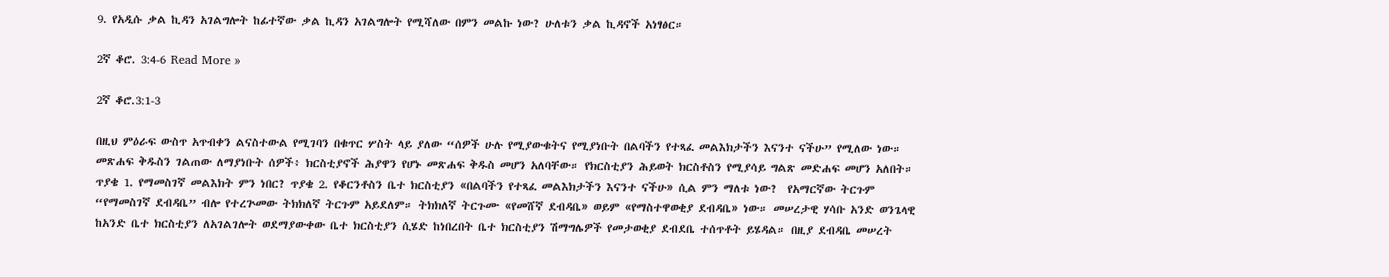9. የአዲሱ ቃል ኪዳን አገልግሎት ከፊተኛው ቃል ኪዳን አገልግሎት የሚሻለው በምን መልኩ ነው? ሁለቱን ቃል ኪዳኖች አነፃፅር።

2ኛ ቆሮ. 3:4-6 Read More »

2ኛ ቆሮ.3:1-3

በዚህ ምዕራፍ ውስጥ አጥብቀን ልናስተውል የሚገባን በቁጥር ሦስት ላይ ያለው “ሰዎች ሁሉ የሚያውቁትና የሚያነቡት በልባችን የተጻፈ መልእክታችን እናንተ ናችሁ” የሚለው ነው። መጽሐፍ ቅዱስን ገልጠው ለማያነቡት ሰዎች፥ ክርስቲያኖች ሕያዋን የሆኑ መጽሐፍ ቅዱስ መሆን አለባቸው። የክርስቲያን ሕይወት ክርስቶስን የሚያሳይ ግልጽ መድሐፍ መሆን አለበት።  ጥያቄ 1. የማመስገኛ መልእክት ምን ነበር? ጥያቄ 2. የቆርንቶስን ቤተ ክርስቲያን «በልባችን የተጻፈ መልእክታችን እናንተ ናችሁ» ሲል ምን ማለቱ ነው?  የአማርኛው ትርጉም “የማመስገኛ ደብዳቤ” ብሎ የተረጕመው ትክክለኛ ትርጉም አይደለም። ትክክለኛ ትርጉሙ «የመሸኛ ደብዳቤ» ወይም «የማስተዋወቂያ ደብዳቤ» ነው። መሠረታዊ ሃሳቡ አንድ ወንጌላዊ ከአንድ ቤተ ክርስቲያን ለአገልገሎት ወደማያውቀው ቤተ ክርስቲያን ሲሄድ ከነበረበት ቤተ ክርስቲያን ሽማግሌዎች የመታወቂያ ደብደቤ ተሰጥቶት ይሄዳል። በዚያ ደብዳቤ መሠረት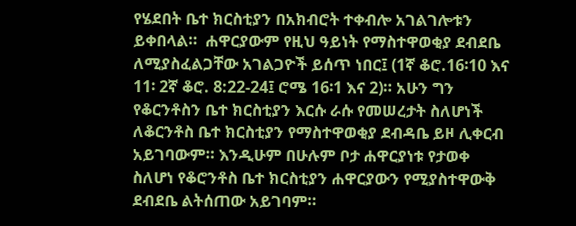የሄደበት ቤተ ክርስቲያን በአክብሮት ተቀብሎ አገልገሎቱን ይቀበላል።  ሐዋርያውም የዚህ ዓይነት የማስተዋወቂያ ደብደቤ ለሚያስፈልጋቸው አገልጋዮች ይሰጥ ነበር፤ (1ኛ ቆሮ.16፡10 እና 11፡ 2ኛ ቆሮ. 8:22-24፤ ሮሜ 16፡1 እና 2)። አሁን ግን የቆርንቶስን ቤተ ክርስቲያን እርሱ ራሱ የመሠረታት ስለሆነች ለቆርንቶስ ቤተ ክርስቲያን የማስተዋወቂያ ደብዳቤ ይዞ ሊቀርብ አይገባውም። እንዲሁም በሁሉም ቦታ ሐዋርያነቱ የታወቀ ስለሆነ የቆሮንቶስ ቤተ ክርስቲያን ሐዋርያውን የሚያስተዋውቅ ደብደቤ ልትሰጠው አይገባም።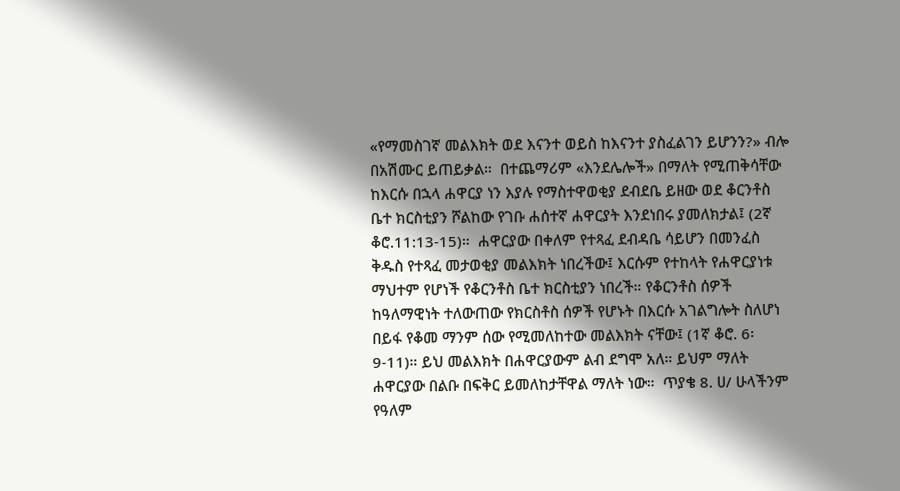«የማመስገኛ መልእክት ወደ እናንተ ወይስ ከእናንተ ያስፈልገን ይሆንን?» ብሎ በአሽሙር ይጠይቃል።  በተጨማሪም «እንደሌሎች» በማለት የሚጠቅሳቸው ከእርሱ በኋላ ሐዋርያ ነን እያሉ የማስተዋወቂያ ደብደቤ ይዘው ወደ ቆርንቶስ ቤተ ክርስቲያን ሾልከው የገቡ ሐሰተኛ ሐዋርያት እንደነበሩ ያመለክታል፤ (2ኛ ቆሮ.11:13-15)።  ሐዋርያው በቀለም የተጻፈ ደብዳቤ ሳይሆን በመንፈስ ቅዱስ የተጻፈ መታወቂያ መልእክት ነበረችው፤ እርሱም የተከላት የሐዋርያነቱ ማህተም የሆነች የቆርንቶስ ቤተ ክርስቲያን ነበረች። የቆርንቶስ ሰዎች ከዓለማዊነት ተለውጠው የክርስቶስ ሰዎች የሆኑት በእርሱ አገልግሎት ስለሆነ በይፋ የቆመ ማንም ሰው የሚመለከተው መልእክት ናቸው፤ (1ኛ ቆሮ. 6፡9-11)። ይህ መልእክት በሐዋርያውም ልብ ደግሞ አለ። ይህም ማለት ሐዋርያው በልቡ በፍቅር ይመለከታቸዋል ማለት ነው።  ጥያቄ 8. ሀ/ ሁላችንም የዓለም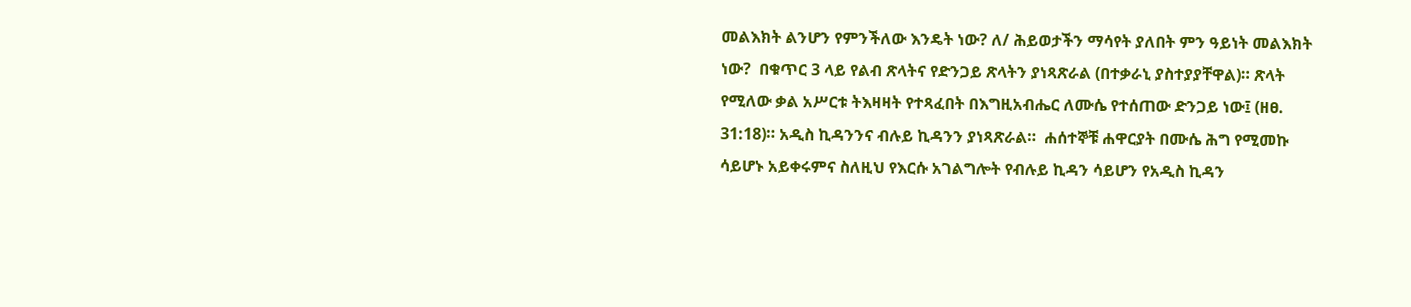መልእክት ልንሆን የምንችለው እንዴት ነው? ለ/ ሕይወታችን ማሳየት ያለበት ምን ዓይነት መልእክት ነው?  በቁጥር 3 ላይ የልብ ጽላትና የድንጋይ ጽላትን ያነጻጽራል (በተቃራኒ ያስተያያቸዋል)። ጽላት የሚለው ቃል አሥርቱ ትእዛዛት የተጻፈበት በእግዚአብሔር ለሙሴ የተሰጠው ድንጋይ ነው፤ (ዘፀ. 31:18)። አዲስ ኪዳንንና ብሉይ ኪዳንን ያነጻጽራል።  ሐሰተኞቹ ሐዋርያት በሙሴ ሕግ የሚመኩ ሳይሆኑ አይቀሩምና ስለዚህ የእርሱ አገልግሎት የብሉይ ኪዳን ሳይሆን የአዲስ ኪዳን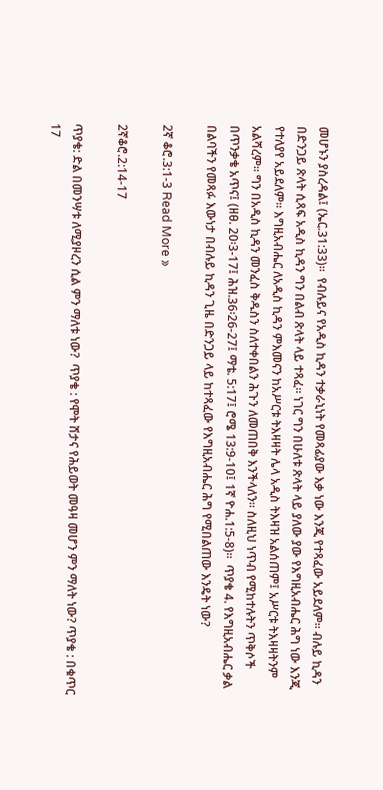መሆኑን ያስረዳል፤ (ኤር.31:33)።  የብሉይና የአዲስ ኪዳን ተቃራኒነት የመጻፊያው እቃ ነው እንጂ የተጻፈው አይደለም፡፡ ብሉይ ኪዳን በድንጋይ ጽላት ሲጻፍ አዲስ ኪዳን ግን በልብ ጽላት ላይ ተጻፈ። ነገር ግን በሁለቱ ጽላት ላይ ያለው ያው የእግዚአብሔር ሕግ ነው እንጂ የተለያየ አይደለም። እግዚአብሔር ለአዲስ ኪዳን ምእመናን ከአሥርቱ ትእዛዛት ሌላ አዲስ ትእዛዝ አልሰጠም፤ አሥርቱ ትእዛዛትንም አልሻረም። ግን በአዲስ ኪዳን መንፈስ ቅዱስን ስለተቀበልን ሕጉን ለመጠበቅ እንችላለን። ስለዚህ ነጥብ የሚከተሉትን ጥቅሶች በጥንቃቄ አጥና፤ (ዘፀ. 20፡3-17፤ ሕዝ.36፡26-27፤ ማቴ. 5:17፤ ሮሜ 13:9-10፤ 1ኛ ዮሐ.1:5-8)።  ጥያቄ 4. የእግዚአብሔር ቃል በልባችን የመጻፉ እውነታ በብሉይ ኪዳን ጊዜ በድንጋይ ላይ ከተጻፈው የእግዚአብሔር ሕግ የሚበልጠው እንዴት ነው?

2ኛ ቆሮ.3:1-3 Read More »

2ኛቆሮ.2:14-17

ጥያቄ: ድል በመንሣቱ ለሚያዞረን ሲል ምን ማለቱ ነው?  ጥያቄ : የሞት ሸታና የሕይወት መዓዛ መሆን ምን ማለት ነው? ጥያቄ : በቁጥር 17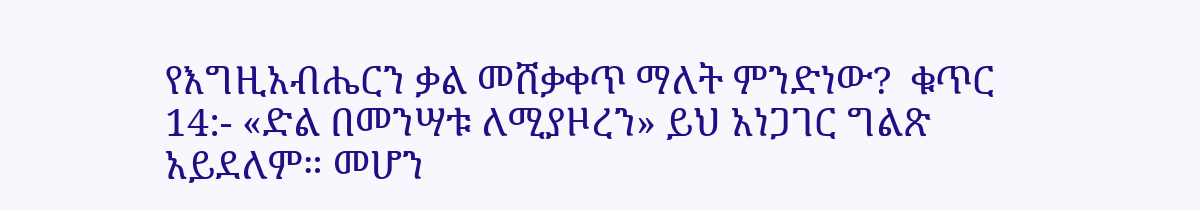የእግዚአብሔርን ቃል መሸቃቀጥ ማለት ምንድነው?  ቁጥር 14:- «ድል በመንሣቱ ለሚያዞረን» ይህ አነጋገር ግልጽ አይደለም። መሆን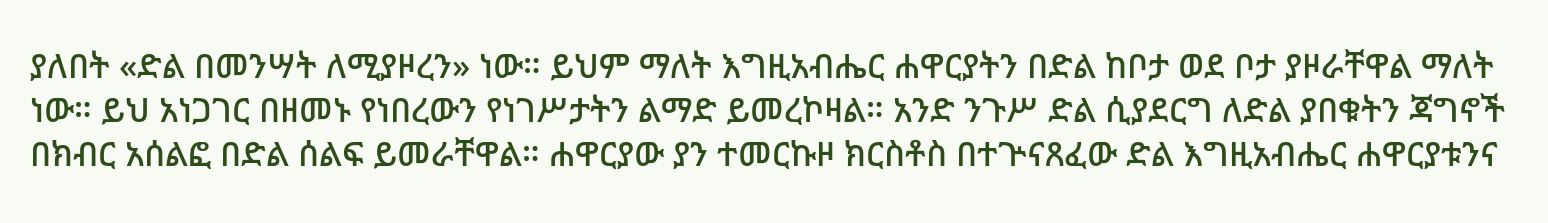ያለበት «ድል በመንሣት ለሚያዞረን» ነው። ይህም ማለት እግዚአብሔር ሐዋርያትን በድል ከቦታ ወደ ቦታ ያዞራቸዋል ማለት ነው። ይህ አነጋገር በዘመኑ የነበረውን የነገሥታትን ልማድ ይመረኮዛል። አንድ ንጉሥ ድል ሲያደርግ ለድል ያበቁትን ጃግኖች በክብር አሰልፎ በድል ሰልፍ ይመራቸዋል። ሐዋርያው ያን ተመርኩዞ ክርስቶስ በተጕናጸፈው ድል እግዚአብሔር ሐዋርያቱንና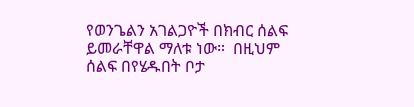የወንጌልን አገልጋዮች በክብር ሰልፍ ይመራቸዋል ማለቱ ነው።  በዚህም ሰልፍ በየሄዱበት ቦታ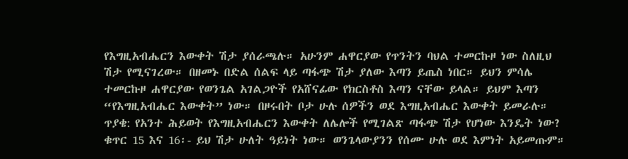የእግዚአብሔርን እውቀት ሽታ ያሰራጫሉ። አሁንም ሐዋርያው የጥንትን ባህል ተመርኩዞ ነው ስለዚህ ሽታ የሚናገረው። በዘመኑ በድል ሰልፍ ላይ ጣፋጭ ሽታ ያለው እጣን ይጤስ ነበር። ይህን ምሳሌ ተመርኩዞ ሐዋርያው የወንጌል አገልጋዮች የአሸናፊው የክርስቶስ እጣን ናቸው ይላል። ይህም እጣን “የእግዚአብሔር እውቀት” ነው። በዞሩበት ቦታ ሁሉ ሰዎችን ወደ እግዚአብሔር እውቀት ይመራሉ።  ጥያቄ: የአንተ ሕይወት የእግዚአብሔርን እውቀት ለሌሎች የሚገልጽ ጣፋጭ ሽታ የሆነው እንዴት ነው?  ቁጥር 15 እና 16፡- ይህ ሽታ ሁለት ዓይነት ነው። ወንጌላውያንን የሰሙ ሁሉ ወደ እምነት አይመጡም።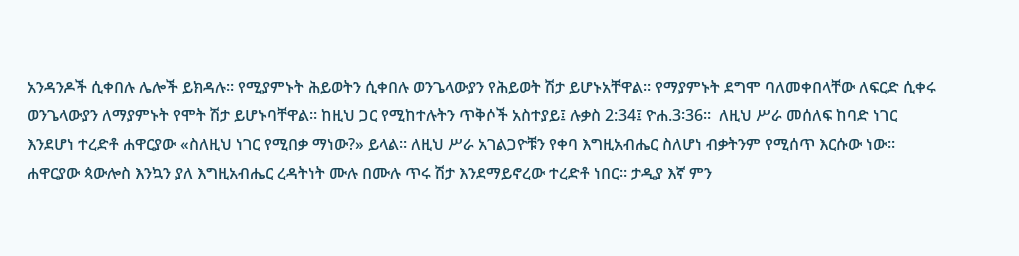አንዳንዶች ሲቀበሉ ሌሎች ይክዳሉ። የሚያምኑት ሕይወትን ሲቀበሉ ወንጌላውያን የሕይወት ሽታ ይሆኑአቸዋል። የማያምኑት ደግሞ ባለመቀበላቸው ለፍርድ ሲቀሩ ወንጌላውያን ለማያምኑት የሞት ሽታ ይሆኑባቸዋል። ከዚህ ጋር የሚከተሉትን ጥቅሶች አስተያይ፤ ሉቃስ 2:34፤ ዮሐ.3፡36።  ለዚህ ሥራ መሰለፍ ከባድ ነገር እንደሆነ ተረድቶ ሐዋርያው «ስለዚህ ነገር የሚበቃ ማነው?» ይላል። ለዚህ ሥራ አገልጋዮቹን የቀባ እግዚአብሔር ስለሆነ ብቃትንም የሚሰጥ እርሱው ነው። ሐዋርያው ጳውሎስ እንኳን ያለ እግዚአብሔር ረዳትነት ሙሉ በሙሉ ጥሩ ሽታ እንደማይኖረው ተረድቶ ነበር። ታዲያ እኛ ምን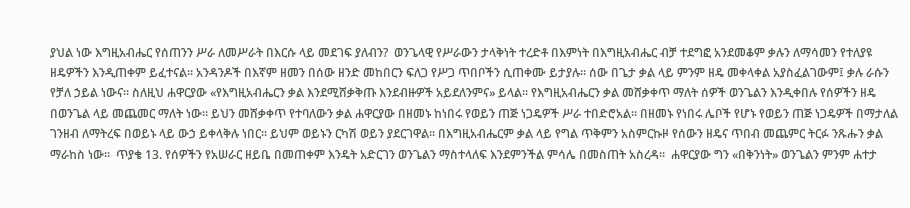ያህል ነው እግዚአብሔር የሰጠንን ሥራ ለመሥራት በእርሱ ላይ መደገፍ ያለብን?  ወንጌላዊ የሥራውን ታላቅነት ተረድቶ በእምነት በእግዚአብሔር ብቻ ተደግፎ አንደመቆም ቃሉን ለማሳመን የተለያዩ ዘዴዎችን እንዲጠቀም ይፈተናል። አንዳንዶች በእኛም ዘመን በሰው ዘንድ መከበርን ፍለጋ የሥጋ ጥበቦችን ሲጠቀሙ ይታያሉ። ሰው በጌታ ቃል ላይ ምንም ዘዴ መቀላቀል አያስፈልገውም፤ ቃሉ ራሱን የቻለ ኃይል ነውና። ስለዚህ ሐዋርያው «የእግዚአብሔርን ቃል እንደሚሸቃቅጡ እንደብዙዎች አይደለንምና» ይላል። የእግዚአብሔርን ቃል መሸቃቀጥ ማለት ሰዎች ወንጌልን እንዲቀበሉ የሰዎችን ዘዴ በወንጌል ላይ መጨመር ማለት ነው። ይህን መሸቃቀጥ የተባለውን ቃል ሐዋርያው በዘመኑ ከነበሩ የወይን ጠጅ ነጋዴዎች ሥራ ተበድሮአል። በዘመኑ የነበሩ ሌቦች የሆኑ የወይን ጠጅ ነጋዴዎች በማታለል ገንዘብ ለማትረፍ በወይኑ ላይ ውኃ ይቀላቅሉ ነበር። ይህም ወይኑን ርካሽ ወይን ያደርገዋል። በእግዚአብሔርም ቃል ላይ የግል ጥቅምን አስምርኩዞ የሰውን ዘዴና ጥበብ መጨምር ትርፉ ንጹሑን ቃል ማራከስ ነው።  ጥያቄ 13. የሰዎችን የአሠራር ዘይቤ በመጠቀም እንዴት አድርገን ወንጌልን ማስተላለፍ እንደምንችል ምሳሌ በመስጠት አስረዳ።  ሐዋርያው ግን «በቅንነት» ወንጌልን ምንም ሐተታ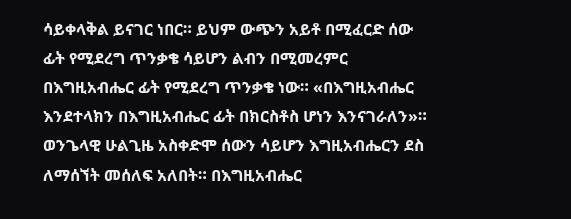ሳይቀላቅል ይናገር ነበር። ይህም ውጭን አይቶ በሚፈርድ ሰው ፊት የሚደረግ ጥንቃቄ ሳይሆን ልብን በሚመረምር በእግዚአብሔር ፊት የሚደረግ ጥንቃቄ ነው። «በእግዚአብሔር እንደተላክን በእግዚአብሔር ፊት በክርስቶስ ሆነን እንናገራለን»። ወንጌላዊ ሁልጊዜ አስቀድሞ ሰውን ሳይሆን እግዚአብሔርን ደስ ለማሰኘት መሰለፍ አለበት። በእግዚአብሔር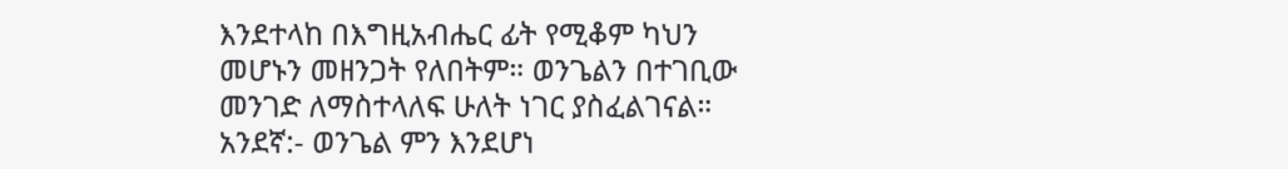እንደተላከ በእግዚአብሔር ፊት የሚቆም ካህን መሆኑን መዘንጋት የለበትም። ወንጌልን በተገቢው መንገድ ለማስተላለፍ ሁለት ነገር ያስፈልገናል።  አንደኛ:- ወንጌል ምን እንደሆነ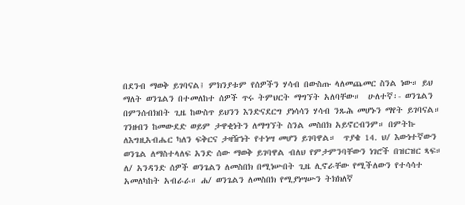በደንብ ማወቅ ይገባናል፤ ምክንያቱም የሰዎችን ሃሳብ በውስጡ ላለመጨመር ስንል ነው። ይህ ማለት ወንጌልን በተመለከተ ሰዎች ጥሩ ትምህርት ማግኘት አለባቸው።  ሁለተኛ፡- ወንጌልን በምንሰብክበት ጊዜ ከውስጥ ይህንን እንድናደርግ ያነሳሳን ሃሳብ ንጹሕ መሆኑን ማየት ይገባናል። ገንዘብን ከመውደድ ወይም ታዋቂነትን ለማግኘት ስንል መስበክ አይኖርብንም። በምትኩ ለእግዚአብሔር ካለን ፍቅርና ታዛዥነት የተነሣ መሆን ይገባዋል።  ጥያቄ 14. ህ/ እውነተኛውን ወንጌል ለማስተላለፍ አንድ ሰው ማወቅ ይገባዋል ብለህ የምታምንባቸውን ነገሮች በዝርዝር ጻፍ። ለ/ አንዳንድ ሰዎች ወንጌልን ለመስበክ በሚነሡበት ጊዜ ሊኖራቸው የሚችለውን የተሳሳተ አመለካከት አብራራ። ሐ/ ወንጌልን ለመስበክ የሚያነሣሡን ትክክለኛ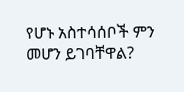የሆኑ አስተሳሰቦች ምን መሆን ይገባቸዋል?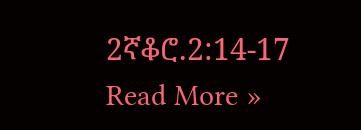2ኛቆሮ.2:14-17 Read More »